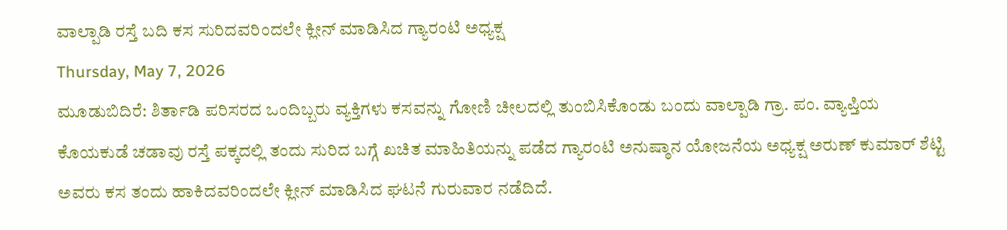ವಾಲ್ಪಾಡಿ ರಸ್ತೆ ಬದಿ ಕಸ ಸುರಿದವರಿಂದಲೇ ಕ್ಲೀನ್ ಮಾಡಿಸಿದ ಗ್ಯಾರಂಟಿ ಅಧ್ಯಕ್ಷ
Thursday, May 7, 2026
ಮೂಡುಬಿದಿರೆ: ಶಿರ್ತಾಡಿ ಪರಿಸರದ ಒಂದಿಬ್ಬರು ವ್ಯಕ್ತಿಗಳು ಕಸವನ್ನು ಗೋಣಿ ಚೀಲದಲ್ಲಿ ತುಂಬಿಸಿಕೊಂಡು ಬಂದು ವಾಲ್ಪಾಡಿ ಗ್ರಾ. ಪಂ. ವ್ಯಾಪ್ತಿಯ ಕೊಯಕುಡೆ ಚಡಾವು ರಸ್ತೆ ಪಕ್ಕದಲ್ಲಿ ತಂದು ಸುರಿದ ಬಗ್ಗೆ ಖಚಿತ ಮಾಹಿತಿಯನ್ನು ಪಡೆದ ಗ್ಯಾರಂಟಿ ಅನುಷ್ಠಾನ ಯೋಜನೆಯ ಅಧ್ಯಕ್ಷ ಅರುಣ್ ಕುಮಾರ್ ಶೆಟ್ಟಿ ಅವರು ಕಸ ತಂದು ಹಾಕಿದವರಿಂದಲೇ ಕ್ಲೀನ್ ಮಾಡಿಸಿದ ಘಟನೆ ಗುರುವಾರ ನಡೆದಿದೆ.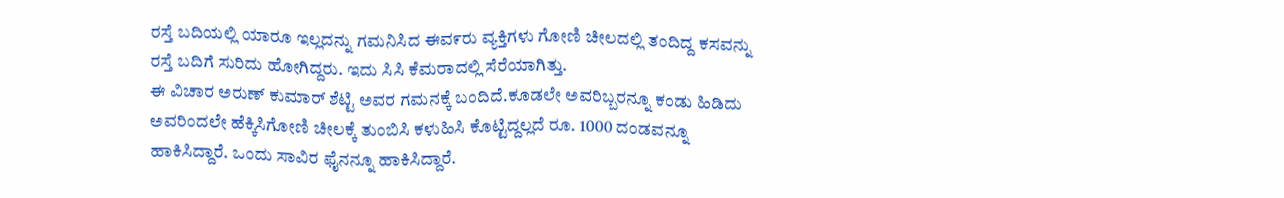ರಸ್ತೆ ಬದಿಯಲ್ಲಿ ಯಾರೂ ಇಲ್ಲದನ್ನು ಗಮನಿಸಿದ ಈವ೯ರು ವ್ಯಕ್ತಿಗಳು ಗೋಣಿ ಚೀಲದಲ್ಲಿ ತಂದಿದ್ದ ಕಸವನ್ನು ರಸ್ತೆ ಬದಿಗೆ ಸುರಿದು ಹೋಗಿದ್ದರು. ಇದು ಸಿಸಿ ಕೆಮರಾದಲ್ಲಿ ಸೆರೆಯಾಗಿತ್ತು.
ಈ ವಿಚಾರ ಅರುಣ್ ಕುಮಾರ್ ಶೆಟ್ಟಿ ಅವರ ಗಮನಕ್ಕೆ ಬಂದಿದೆ.ಕೂಡಲೇ ಅವರಿಬ್ಬರನ್ನೂ ಕಂಡು ಹಿಡಿದು ಅವರಿಂದಲೇ ಹೆಕ್ಕಿಸಿಗೋಣಿ ಚೀಲಕ್ಕೆ ತುಂಬಿಸಿ ಕಳುಹಿಸಿ ಕೊಟ್ಟಿದ್ದಲ್ಲದೆ ರೂ. 1000 ದಂಡವನ್ನೂ ಹಾಕಿಸಿದ್ದಾರೆ. ಒಂದು ಸಾವಿರ ಫೈನನ್ನೂ ಹಾಕಿಸಿದ್ದಾರೆ.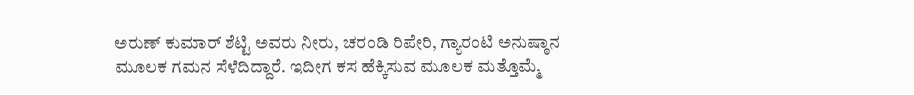ಅರುಣ್ ಕುಮಾರ್ ಶೆಟ್ಟಿ ಅವರು ನೀರು, ಚರಂಡಿ ರಿಪೇರಿ, ಗ್ಯಾರಂಟಿ ಅನುಷ್ಠಾನ ಮೂಲಕ ಗಮನ ಸೆಳೆದಿದ್ದಾರೆ. ಇದೀಗ ಕಸ ಹೆಕ್ಕಿಸುವ ಮೂಲಕ ಮತ್ತೊಮ್ಮೆ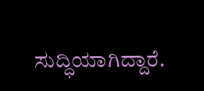ಸುದ್ಧಿಯಾಗಿದ್ದಾರೆ.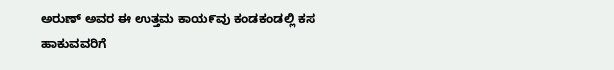ಅರುಣ್ ಅವರ ಈ ಉತ್ತಮ ಕಾಯ೯ವು ಕಂಡಕಂಡಲ್ಲಿ ಕಸ ಹಾಕುವವರಿಗೆ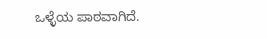ಒಳ್ಳೆಯ ಪಾಠವಾಗಿದೆ.